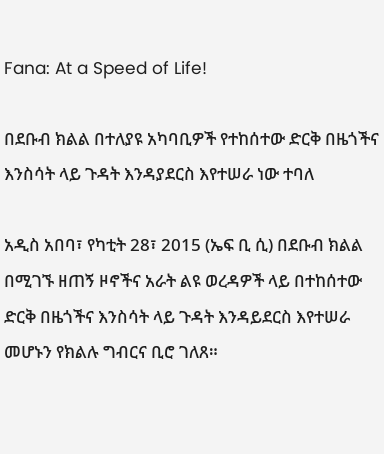Fana: At a Speed of Life!

በደቡብ ክልል በተለያዩ አካባቢዎች የተከሰተው ድርቅ በዜጎችና እንስሳት ላይ ጉዳት እንዳያደርስ እየተሠራ ነው ተባለ

አዲስ አበባ፣ የካቲት 28፣ 2015 (ኤፍ ቢ ሲ) በደቡብ ክልል በሚገኙ ዘጠኝ ዞኖችና አራት ልዩ ወረዳዎች ላይ በተከሰተው ድርቅ በዜጎችና እንስሳት ላይ ጉዳት እንዳይደርስ እየተሠራ መሆኑን የክልሉ ግብርና ቢሮ ገለጸ።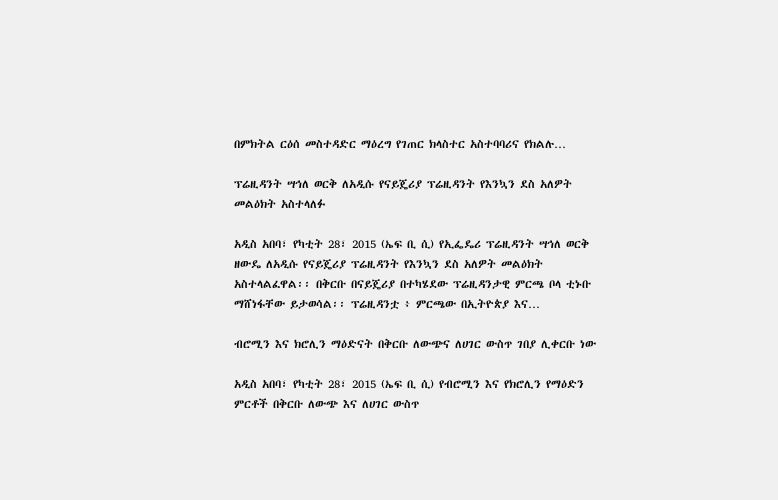በምክትል ርዕሰ መስተዳድር ማዕረግ የገጠር ክላስተር አስተባባሪና የክልሉ…

ፕሬዚዳንት ሣኅለ ወርቅ ለአዲሱ የናይጄሪያ ፕሬዚዳንት የእንኳን ደስ አለዎት መልዕክት አስተላለፉ

አዲስ አበባ፣ የካቲት 28፣ 2015 (ኤፍ ቢ ሲ) የኢፌዴሪ ፕሬዚዳንት ሣኅለ ወርቅ ዘውዴ ለአዲሱ የናይጄሪያ ፕሬዚዳንት የእንኳን ደስ አለዎት መልዕክት አስተላልፈዋል፡፡ በቅርቡ በናይጄሪያ በተካሄደው ፕሬዚዳንታዊ ምርጫ ቦላ ቲኑቡ ማሸነፋቸው ይታወሳል፡፡ ፕሬዚዳንቷ ፥ ምርጫው በኢትዮጵያ እና…

ብሮሚን እና ክሮሊን ማዕድናት በቅርቡ ለውጭና ለሀገር ውስጥ ገበያ ሊቀርቡ ነው

አዲስ አበባ፣ የካቲት 28፣ 2015 (ኤፍ ቢ ሲ) የብሮሚን እና የክሮሊን የማዕድን ምርቶች በቅርቡ ለውጭ እና ለሀገር ውስጥ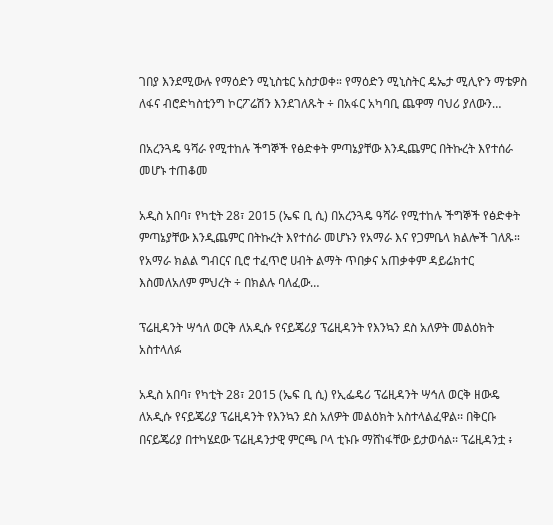ገበያ እንደሚውሉ የማዕድን ሚኒስቴር አስታወቀ። የማዕድን ሚኒስትር ዴኤታ ሚሊዮን ማቴዎስ ለፋና ብሮድካስቲንግ ኮርፖሬሽን እንደገለጹት ÷ በአፋር አካባቢ ጨዋማ ባህሪ ያለውን…

በአረንጓዴ ዓሻራ የሚተከሉ ችግኞች የፅድቀት ምጣኔያቸው እንዲጨምር በትኩረት እየተሰራ መሆኑ ተጠቆመ

አዲስ አበባ፣ የካቲት 28፣ 2015 (ኤፍ ቢ ሲ) በአረንጓዴ ዓሻራ የሚተከሉ ችግኞች የፅድቀት ምጣኔያቸው እንዲጨምር በትኩረት እየተሰራ መሆኑን የአማራ እና የጋምቤላ ክልሎች ገለጹ። የአማራ ክልል ግብርና ቢሮ ተፈጥሮ ሀብት ልማት ጥበቃና አጠቃቀም ዳይሬክተር እስመለአለም ምህረት ÷ በክልሉ ባለፈው…

ፕሬዚዳንት ሣኅለ ወርቅ ለአዲሱ የናይጄሪያ ፕሬዚዳንት የእንኳን ደስ አለዎት መልዕክት አስተላለፉ

አዲስ አበባ፣ የካቲት 28፣ 2015 (ኤፍ ቢ ሲ) የኢፌዴሪ ፕሬዚዳንት ሣኅለ ወርቅ ዘውዴ ለአዲሱ የናይጄሪያ ፕሬዚዳንት የእንኳን ደስ አለዎት መልዕክት አስተላልፈዋል፡፡ በቅርቡ በናይጄሪያ በተካሄደው ፕሬዚዳንታዊ ምርጫ ቦላ ቲኑቡ ማሸነፋቸው ይታወሳል፡፡ ፕሬዚዳንቷ ፥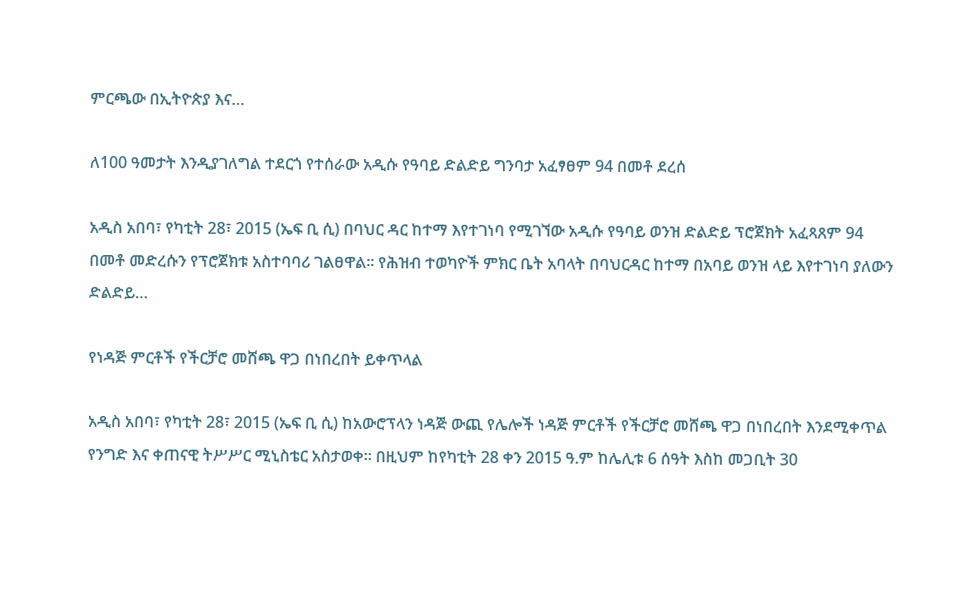ምርጫው በኢትዮጵያ እና…

ለ100 ዓመታት እንዲያገለግል ተደርጎ የተሰራው አዲሱ የዓባይ ድልድይ ግንባታ አፈፃፀም 94 በመቶ ደረሰ

አዲስ አበባ፣ የካቲት 28፣ 2015 (ኤፍ ቢ ሲ) በባህር ዳር ከተማ እየተገነባ የሚገኘው አዲሱ የዓባይ ወንዝ ድልድይ ፕሮጀክት አፈጻጸም 94 በመቶ መድረሱን የፕሮጀክቱ አስተባባሪ ገልፀዋል፡፡ የሕዝብ ተወካዮች ምክር ቤት አባላት በባህርዳር ከተማ በአባይ ወንዝ ላይ እየተገነባ ያለውን ድልድይ…

የነዳጅ ምርቶች የችርቻሮ መሸጫ ዋጋ በነበረበት ይቀጥላል

አዲስ አበባ፣ የካቲት 28፣ 2015 (ኤፍ ቢ ሲ) ከአውሮፕላን ነዳጅ ውጪ የሌሎች ነዳጅ ምርቶች የችርቻሮ መሸጫ ዋጋ በነበረበት እንደሚቀጥል የንግድ እና ቀጠናዊ ትሥሥር ሚኒስቴር አስታወቀ። በዚህም ከየካቲት 28 ቀን 2015 ዓ.ም ከሌሊቱ 6 ሰዓት እስከ መጋቢት 30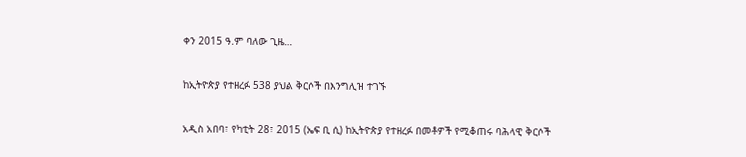ቀን 2015 ዓ.ም ባለው ጊዜ…

ከኢትዮጵያ የተዘረፉ 538 ያህል ቅርሶች በእንግሊዝ ተገኙ

አዲስ አበባ፣ የካቲት 28፣ 2015 (ኤፍ ቢ ሲ) ከኢትዮጵያ የተዘረፉ በመቶዎች የሚቆጠሩ ባሕላዊ ቅርሶች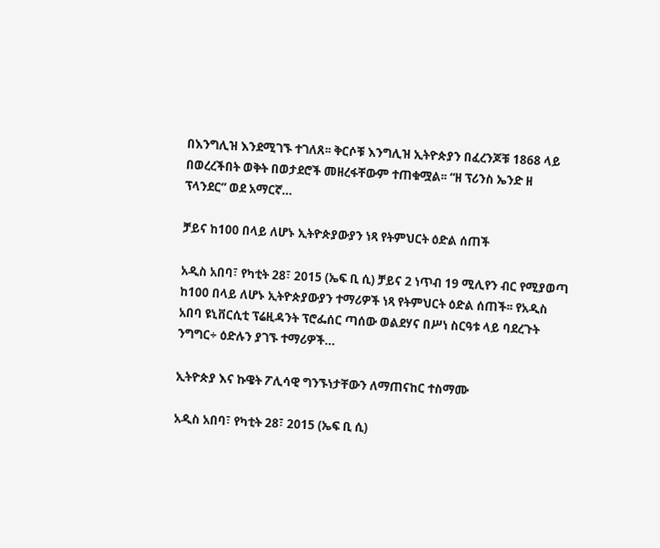በእንግሊዝ እንደሚገኙ ተገለጸ፡፡ ቅርሶቹ እንግሊዝ ኢትዮጵያን በፈረንጆቹ 1868 ላይ በወረረችበት ወቅት በወታደሮች መዘረፋቸውም ተጠቁሟል፡፡ “ዘ ፕሪንስ ኤንድ ዘ ፕላንደር” ወደ አማርኛ…

ቻይና ከ100 በላይ ለሆኑ ኢትዮጵያውያን ነጻ የትምህርት ዕድል ሰጠች

አዲስ አበባ፣ የካቲት 28፣ 2015 (ኤፍ ቢ ሲ) ቻይና 2 ነጥብ 19 ሚሊየን ብር የሚያወጣ ከ100 በላይ ለሆኑ ኢትዮጵያውያን ተማሪዎች ነጻ የትምህርት ዕድል ሰጠች፡፡ የአዲስ አበባ ዩኒቨርሲቲ ፕሬዚዳንት ፕሮፌሰር ጣሰው ወልደሃና በሥነ ስርዓቱ ላይ ባደረጉት ንግግር÷ ዕድሉን ያገኙ ተማሪዎች…

ኢትዮጵያ እና ኩዌት ፖሊሳዊ ግንኙነታቸውን ለማጠናከር ተስማሙ

አዲስ አበባ፣ የካቲት 28፣ 2015 (ኤፍ ቢ ሲ)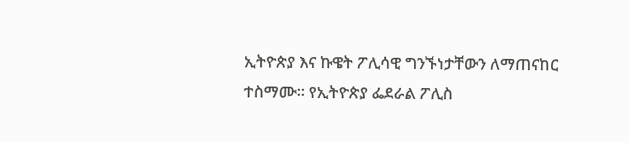ኢትዮጵያ እና ኩዌት ፖሊሳዊ ግንኙነታቸውን ለማጠናከር ተስማሙ፡፡ የኢትዮጵያ ፌደራል ፖሊስ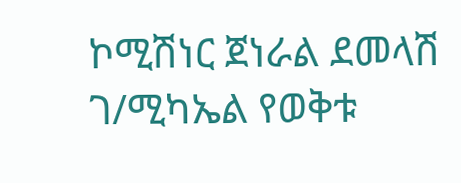ኮሚሽነር ጀነራል ደመላሽ ገ/ሚካኤል የወቅቱ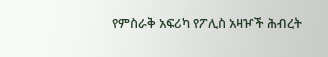የምስራቅ አፍሪካ የፖሊስ አዛዦች ሕብረት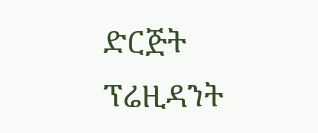ድርጅት ፕሬዚዳንት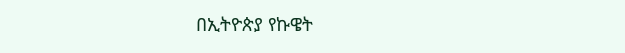በኢትዮጵያ የኩዌት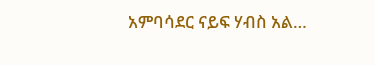አምባሳደር ናይፍ ሃብስ አል…